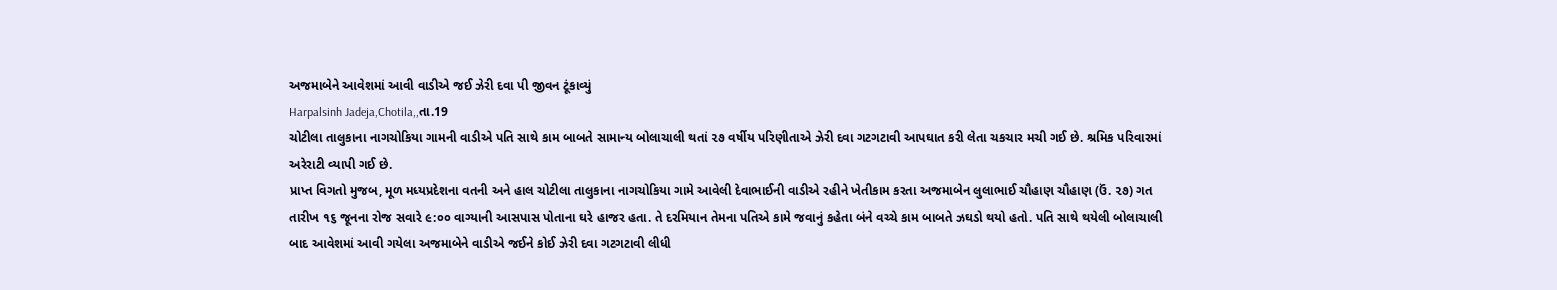અજમાબેને આવેશમાં આવી વાડીએ જઈ ઝેરી દવા પી જીવન ટૂંકાવ્યું
Harpalsinh Jadeja,Chotila,,તા.19
ચોટીલા તાલુકાના નાગચોકિયા ગામની વાડીએ પતિ સાથે કામ બાબતે સામાન્ય બોલાચાલી થતાં ૨૭ વર્ષીય પરિણીતાએ ઝેરી દવા ગટગટાવી આપઘાત કરી લેતા ચકચાર મચી ગઈ છે. શ્રમિક પરિવારમાં અરેરાટી વ્યાપી ગઈ છે.
પ્રાપ્ત વિગતો મુજબ, મૂળ મધ્યપ્રદેશના વતની અને હાલ ચોટીલા તાલુકાના નાગચોકિયા ગામે આવેલી દેવાભાઈની વાડીએ રહીને ખેતીકામ કરતા અજમાબેન લુલાભાઈ ચૌહાણ ચૌહાણ (ઉં. ૨૭) ગત તારીખ ૧૬ જૂનના રોજ સવારે ૯:૦૦ વાગ્યાની આસપાસ પોતાના ઘરે હાજર હતા. તે દરમિયાન તેમના પતિએ કામે જવાનું કહેતા બંને વચ્ચે કામ બાબતે ઝઘડો થયો હતો. પતિ સાથે થયેલી બોલાચાલી બાદ આવેશમાં આવી ગયેલા અજમાબેને વાડીએ જઈને કોઈ ઝેરી દવા ગટગટાવી લીધી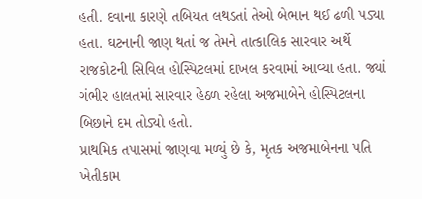હતી. દવાના કારણે તબિયત લથડતાં તેઓ બેભાન થઈ ઢળી પડ્યા હતા. ઘટનાની જાણ થતાં જ તેમને તાત્કાલિક સારવાર અર્થે રાજકોટની સિવિલ હોસ્પિટલમાં દાખલ કરવામાં આવ્યા હતા. જ્યાં ગંભીર હાલતમાં સારવાર હેઠળ રહેલા અજમાબેને હોસ્પિટલના બિછાને દમ તોડ્યો હતો.
પ્રાથમિક તપાસમાં જાણવા મળ્યું છે કે, મૃતક અજમાબેનના પતિ ખેતીકામ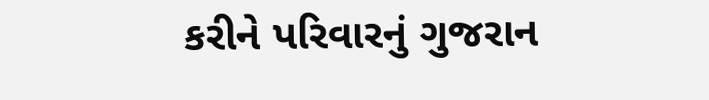કરીને પરિવારનું ગુજરાન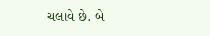ચલાવે છે. બે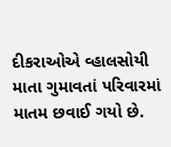દીકરાઓએ વ્હાલસોયી માતા ગુમાવતાં પરિવારમાં માતમ છવાઈ ગયો છે.